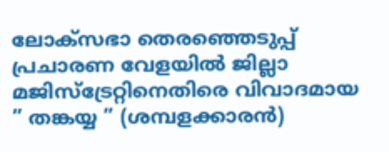ലോക്‌സഭാ തെരഞ്ഞെടുപ്പ് പ്രചാരണ വേളയിൽ ജില്ലാ മജിസ്‌ട്രേറ്റിനെതിരെ വിവാദമായ ” തങ്കയ്യ ” (ശമ്പളക്കാരൻ)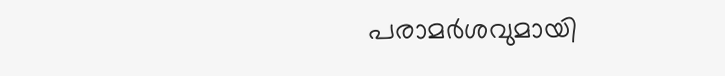പരാമർശവുമായി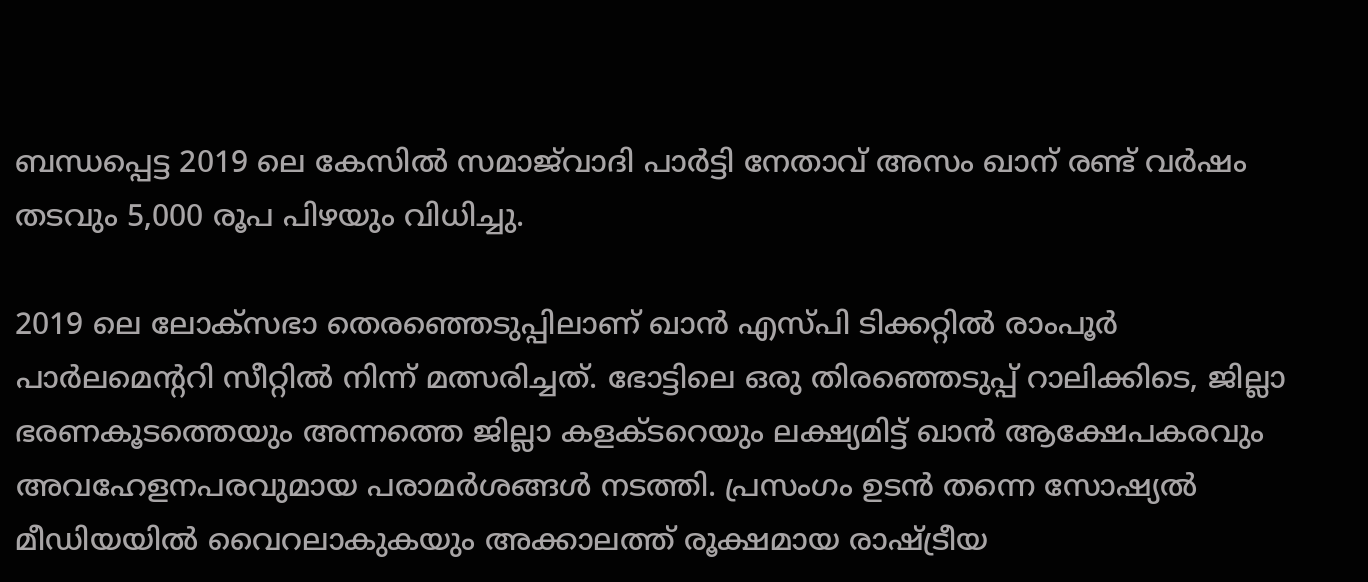ബന്ധപ്പെട്ട 2019 ലെ കേസിൽ സമാജ്‌വാദി പാർട്ടി നേതാവ് അസം ഖാന് രണ്ട് വർഷം തടവും 5,000 രൂപ പിഴയും വിധിച്ചു.

2019 ലെ ലോക്‌സഭാ തെരഞ്ഞെടുപ്പിലാണ് ഖാൻ എസ്പി ടിക്കറ്റിൽ രാംപൂർ പാർലമെന്ററി സീറ്റിൽ നിന്ന് മത്സരിച്ചത്. ഭോട്ടിലെ ഒരു തിരഞ്ഞെടുപ്പ് റാലിക്കിടെ, ജില്ലാ ഭരണകൂടത്തെയും അന്നത്തെ ജില്ലാ കളക്ടറെയും ലക്ഷ്യമിട്ട് ഖാൻ ആക്ഷേപകരവും അവഹേളനപരവുമായ പരാമർശങ്ങൾ നടത്തി. പ്രസംഗം ഉടൻ തന്നെ സോഷ്യൽ മീഡിയയിൽ വൈറലാകുകയും അക്കാലത്ത് രൂക്ഷമായ രാഷ്ട്രീയ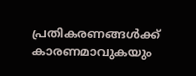പ്രതികരണങ്ങൾക്ക് കാരണമാവുകയും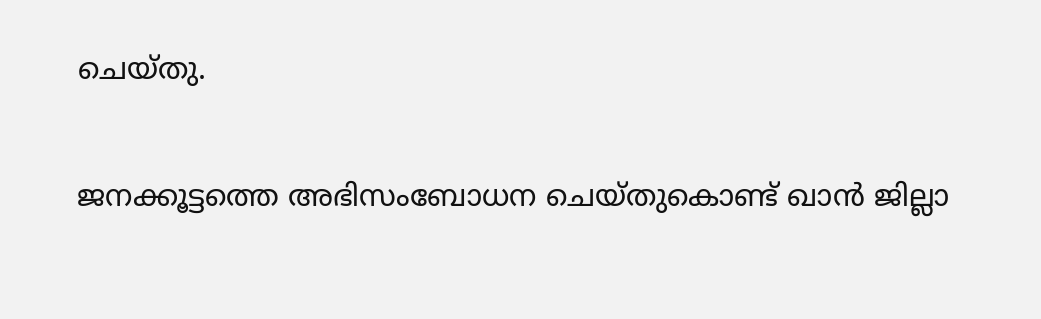ചെയ്തു.

ജനക്കൂട്ടത്തെ അഭിസംബോധന ചെയ്തുകൊണ്ട് ഖാൻ ജില്ലാ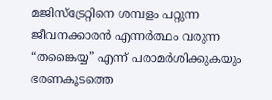മജിസ്ട്രേറ്റിനെ ശമ്പളം പറ്റുന്ന ജീവനക്കാരൻ എന്നർത്ഥം വരുന്ന “തങ്കൈയ്യ” എന്ന് പരാമർശിക്കുകയും ഭരണകൂടത്തെ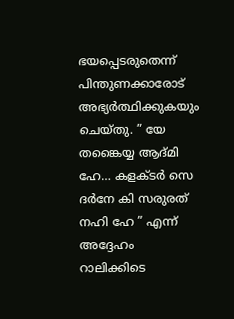ഭയപ്പെടരുതെന്ന് പിന്തുണക്കാരോട് അഭ്യർത്ഥിക്കുകയും ചെയ്തു. ” യേ തങ്കൈയ്യ ആദ്മി ഹേ… കളക്ടർ സെ ദർനേ കി സരുരത് നഹി ഹേ ” എന്ന് അദ്ദേഹം റാലിക്കിടെ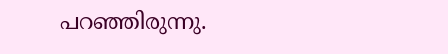പറഞ്ഞിരുന്നു.